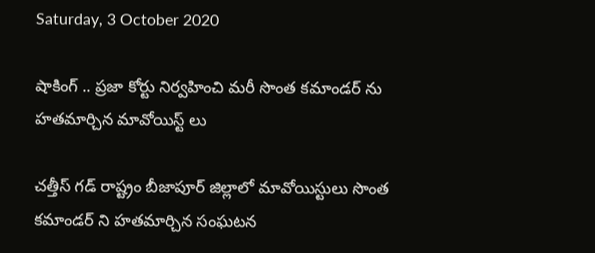Saturday, 3 October 2020

షాకింగ్ .. ప్రజా కోర్టు నిర్వహించి మరీ సొంత కమాండర్ ను హతమార్చిన మావోయిస్ట్ లు

చత్తీస్ గడ్ రాష్ట్రం బీజాపూర్ జిల్లాలో మావోయిస్టులు సొంత కమాండర్ ని హతమార్చిన సంఘటన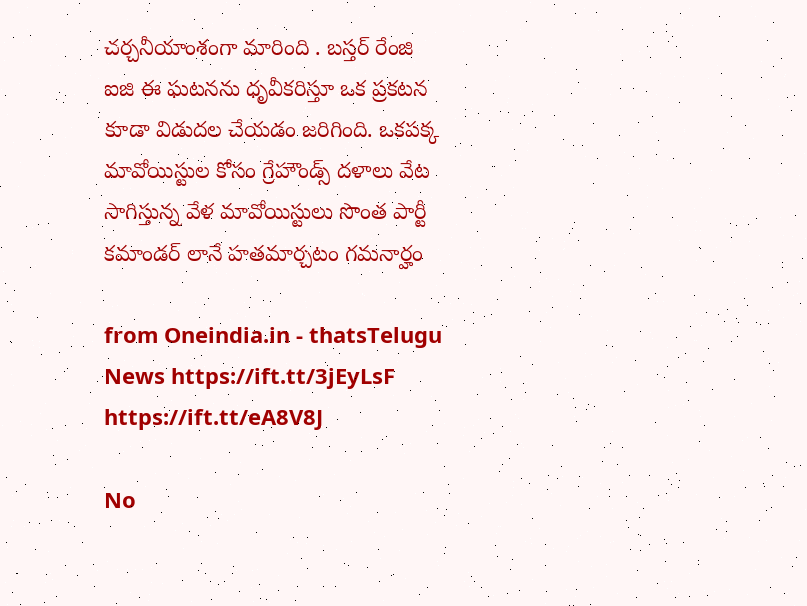చర్చనీయాంశంగా మారింది . బస్తర్ రేంజి ఐజి ఈ ఘటనను ధృవీకరిస్తూ ఒక ప్రకటన కూడా విడుదల చేయడం జరిగింది. ఒకపక్క మావోయిస్టుల కోసం గ్రేహౌండ్స్ దళాలు వేట సాగిస్తున్న వేళ మావోయిస్టులు సొంత పార్టీ కమాండర్ లానే హతమార్చటం గమనార్హం

from Oneindia.in - thatsTelugu News https://ift.tt/3jEyLsF
https://ift.tt/eA8V8J

No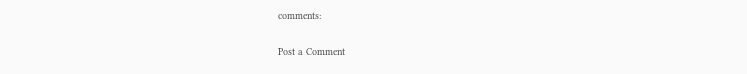comments:

Post a Comment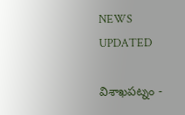NEWS UPDATED

విశాఖపట్నం -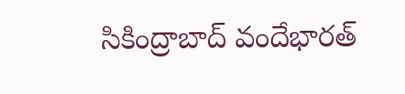సికింద్రాబాద్ వందేభారత్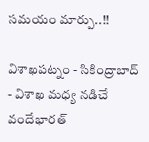సమయం మార్పు..!!

విశాఖపట్నం - సికింద్రాబాద్ - విశాఖ మధ్య నడిచే వందేభారత్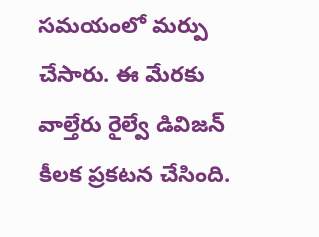సమయంలో మర్పు చేసారు. ఈ మేరకు వాల్తేరు రైల్వే డివిజన్ కీలక ప్రకటన చేసింది.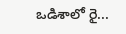ఒడిశాలో రై...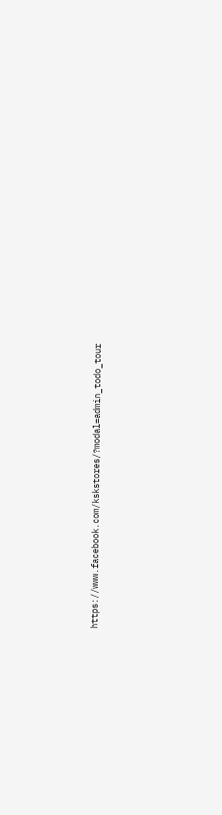https://www.facebook.com/kskstores/?modal=admin_todo_tour